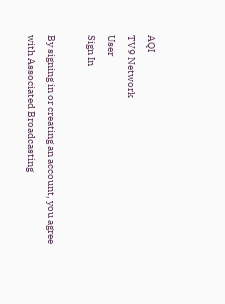AQI
TV9 Network
User
Sign In

By signing in or creating an account, you agree with Associated Broadcasting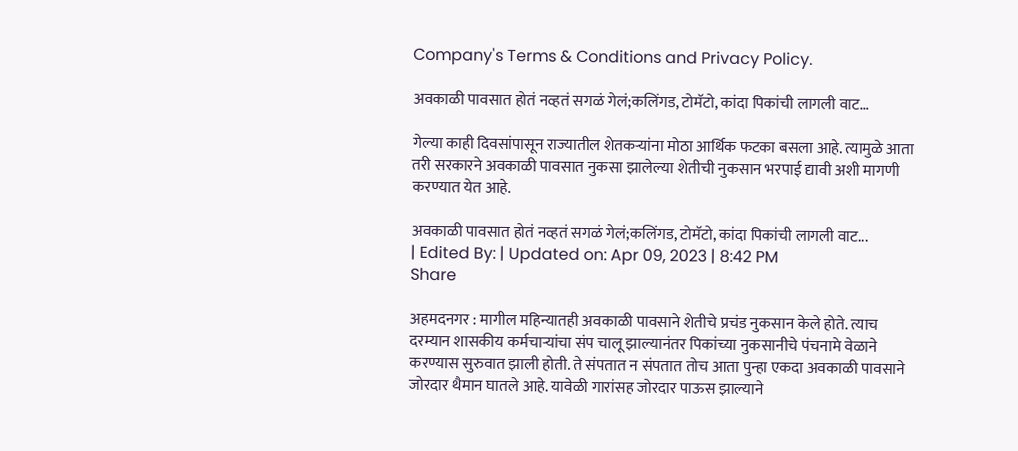Company's Terms & Conditions and Privacy Policy.

अवकाळी पावसात होतं नव्हतं सगळं गेलं;कलिंगड, टोमॅटो, कांदा पिकांची लागली वाट…

गेल्या काही दिवसांपासून राज्यातील शेतकऱ्यांना मोठा आर्थिक फटका बसला आहे. त्यामुळे आता तरी सरकारने अवकाळी पावसात नुकसा झालेल्या शेतीची नुकसान भरपाई द्यावी अशी मागणी करण्यात येत आहे.

अवकाळी पावसात होतं नव्हतं सगळं गेलं;कलिंगड, टोमॅटो, कांदा पिकांची लागली वाट...
| Edited By: | Updated on: Apr 09, 2023 | 8:42 PM
Share

अहमदनगर : मागील महिन्यातही अवकाळी पावसाने शेतीचे प्रचंड नुकसान केले होते. त्याच दरम्यान शासकीय कर्मचाऱ्यांचा संप चालू झाल्यानंतर पिकांच्या नुकसानीचे पंचनामे वेळाने करण्यास सुरुवात झाली होती. ते संपतात न संपतात तोच आता पुन्हा एकदा अवकाळी पावसाने जोरदार थैमान घातले आहे. यावेळी गारांसह जोरदार पाऊस झाल्याने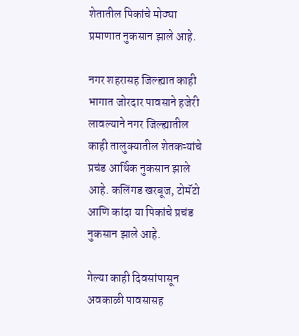शेतातील पिकांचे मोठ्या प्रमाणात नुकसान झाले आहे.

नगर शहरासह जिल्ह्यात काही भागात जोरदार पावसाने हजेरी लावल्याने नगर जिल्ह्यातील काही तालुक्यातील शेतकऱ्यांचे प्रचंड आर्थिक नुकसान झाले आहे. कलिंगड खरबूज, टोमॅटो आणि कांदा या पिकांचे प्रचंड नुकसान झाले आहे.

गेल्या काही दिवसांपासून अवकाळी पावसासह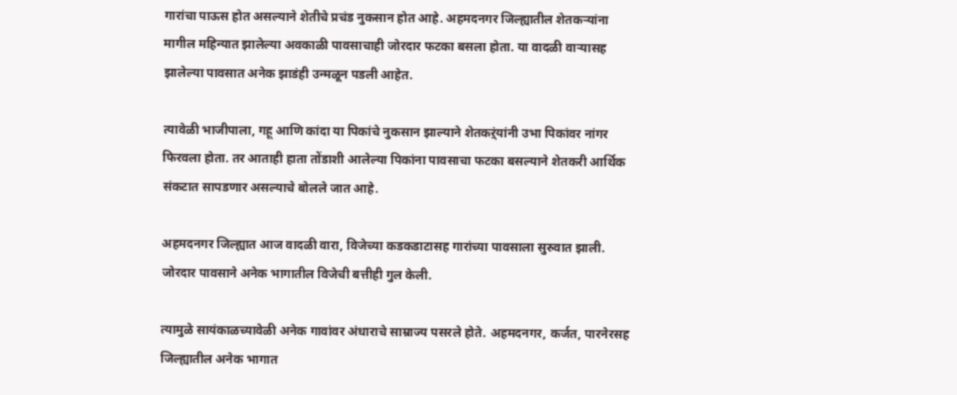गारांचा पाऊस होत असल्याने शेतीचे प्रचंड नुकसान होत आहे. अहमदनगर जिल्ह्यातील शेतकऱ्यांना मागील महिन्यात झालेल्या अवकाळी पावसाचाही जोरदार फटका बसला होता. या वादळी वाऱ्यासह झालेल्या पावसात अनेक झाडंही उन्मळून पडली आहेत.

त्यावेळी भाजीपाला, गहू आणि कांदा या पिकांचे नुकसान झाल्याने शेतकऱ्ंयांनी उभा पिकांवर नांगर फिरवला होता. तर आताही हाता तोंडाशी आलेल्या पिकांना पावसाचा फटका बसल्याने शेतकरी आर्थिक संकटात सापडणार असल्याचे बोलले जात आहे.

अहमदनगर जिल्ह्यात आज वादळी वारा, विजेच्या कडकडाटासह गारांच्या पावसाला सुरुवात झाली. जोरदार पावसाने अनेक भागातील विजेची बत्तीही गुल केली.

त्यामुळे सायंकाळच्यावेळी अनेक गावांवर अंधाराचे साम्राज्य पसरले होते. अहमदनगर, कर्जत, पारनेरसह जिल्ह्यातील अनेक भागात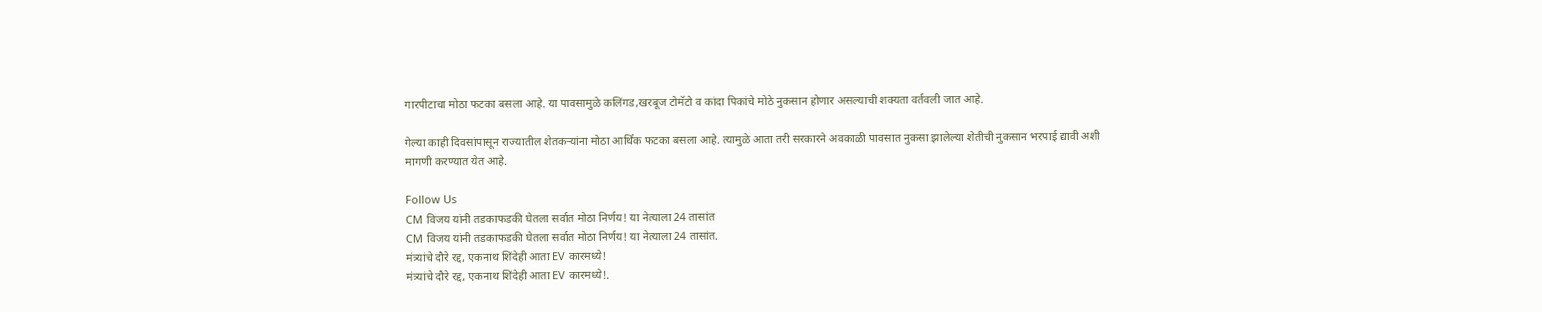गारपीटाचा मोठा फटका बसला आहे. या पावसामुळे कलिंगड,खरबूज टोमॅटो व कांदा पिकांचे मोठे नुकसान होणार असल्याची शक्यता वर्तवली जात आहे.

गेल्या काही दिवसांपासून राज्यातील शेतकऱ्यांना मोठा आर्थिक फटका बसला आहे. त्यामुळे आता तरी सरकारने अवकाळी पावसात नुकसा झालेल्या शेतीची नुकसान भरपाई द्यावी अशी मागणी करण्यात येत आहे.

Follow Us
CM विजय यांनी तडकाफडकी घेतला सर्वात मोठा निर्णय! या नेत्याला 24 तासांत
CM विजय यांनी तडकाफडकी घेतला सर्वात मोठा निर्णय! या नेत्याला 24 तासांत.
मंत्र्यांचे दौरे रद्द, एकनाथ शिंदेही आता EV कारमध्ये!
मंत्र्यांचे दौरे रद्द, एकनाथ शिंदेही आता EV कारमध्ये!.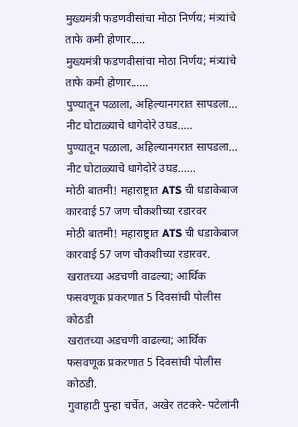मुख्यमंत्री फडणवीसांचा मोठा निर्णय; मंत्र्यांचे ताफे कमी होणार.....
मुख्यमंत्री फडणवीसांचा मोठा निर्णय; मंत्र्यांचे ताफे कमी होणार......
पुण्यातून पळाला, अहिल्यानगरात सापडला… नीट घोटाळ्याचे धागेदोरे उघड.....
पुण्यातून पळाला, अहिल्यानगरात सापडला… नीट घोटाळ्याचे धागेदोरे उघड......
मोठी बातमी! महाराष्ट्रात ATS ची धडाकेबाज कारवाई 57 जण चौकशीच्या रडारवर
मोठी बातमी! महाराष्ट्रात ATS ची धडाकेबाज कारवाई 57 जण चौकशीच्या रडारवर.
खरातच्या अडचणी वाढल्या; आर्थिक फसवणूक प्रकरणात 5 दिवसांची पोलीस कोठडी
खरातच्या अडचणी वाढल्या; आर्थिक फसवणूक प्रकरणात 5 दिवसांची पोलीस कोठडी.
गुवाहाटी पुन्हा चर्चेत, अखेर तटकरे- पटेलांनी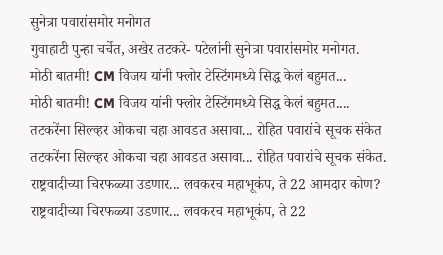सुनेत्रा पवारांसमोर मनोगत
गुवाहाटी पुन्हा चर्चेत, अखेर तटकरे- पटेलांनी सुनेत्रा पवारांसमोर मनोगत.
मोठी बातमी! CM विजय यांनी फ्लोर टेस्टिंगमध्ये सिद्ध केलं बहुमत...
मोठी बातमी! CM विजय यांनी फ्लोर टेस्टिंगमध्ये सिद्ध केलं बहुमत....
तटकरेंना सिल्व्हर ओकचा चहा आवडत असावा... रोहित पवारांचे सूचक संकेत
तटकरेंना सिल्व्हर ओकचा चहा आवडत असावा... रोहित पवारांचे सूचक संकेत.
राष्ट्रवादीच्या चिरफळ्या उडणार... लवकरच महाभूकंप, ते 22 आमदार कोण?
राष्ट्रवादीच्या चिरफळ्या उडणार... लवकरच महाभूकंप, ते 22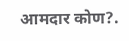आमदार कोण?.